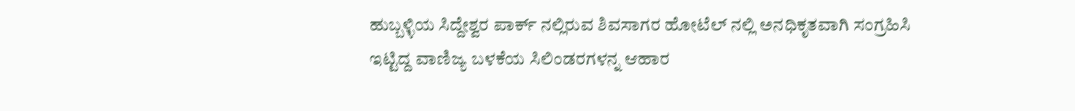ಹುಬ್ಬಳ್ಳಿಯ ಸಿದ್ದೇಶ್ವರ ಪಾರ್ಕ್ ನಲ್ಲಿರುವ ಶಿವಸಾಗರ ಹೋಟೆಲ್ ನಲ್ಲಿ ಅನಧಿಕೃತವಾಗಿ ಸಂಗ್ರಹಿಸಿ ಇಟ್ಟಿದ್ದ ವಾಣಿಜ್ಯ ಬಳಕೆಯ ಸಿಲಿಂಡರಗಳನ್ನ ಆಹಾರ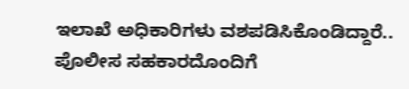ಇಲಾಖೆ ಅಧಿಕಾರಿಗಳು ವಶಪಡಿಸಿಕೊಂಡಿದ್ದಾರೆ..
ಪೊಲೀಸ ಸಹಕಾರದೊಂದಿಗೆ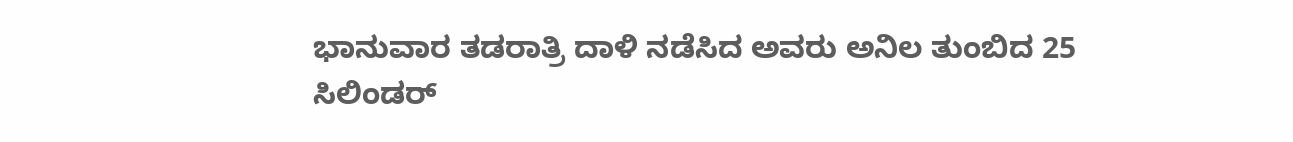ಭಾನುವಾರ ತಡರಾತ್ರಿ ದಾಳಿ ನಡೆಸಿದ ಅವರು ಅನಿಲ ತುಂಬಿದ 25 ಸಿಲಿಂಡರ್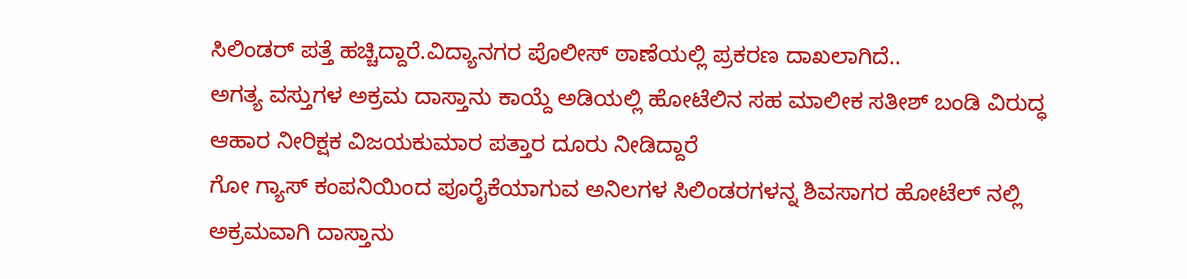ಸಿಲಿಂಡರ್ ಪತ್ತೆ ಹಚ್ಚಿದ್ದಾರೆ.ವಿದ್ಯಾನಗರ ಪೊಲೀಸ್ ಠಾಣೆಯಲ್ಲಿ ಪ್ರಕರಣ ದಾಖಲಾಗಿದೆ..
ಅಗತ್ಯ ವಸ್ತುಗಳ ಅಕ್ರಮ ದಾಸ್ತಾನು ಕಾಯ್ದೆ ಅಡಿಯಲ್ಲಿ ಹೋಟೆಲಿನ ಸಹ ಮಾಲೀಕ ಸತೀಶ್ ಬಂಡಿ ವಿರುದ್ಧ ಆಹಾರ ನೀರಿಕ್ಷಕ ವಿಜಯಕುಮಾರ ಪತ್ತಾರ ದೂರು ನೀಡಿದ್ದಾರೆ
ಗೋ ಗ್ಯಾಸ್ ಕಂಪನಿಯಿಂದ ಪೂರೈಕೆಯಾಗುವ ಅನಿಲಗಳ ಸಿಲಿಂಡರಗಳನ್ನ ಶಿವಸಾಗರ ಹೋಟೆಲ್ ನಲ್ಲಿ ಅಕ್ರಮವಾಗಿ ದಾಸ್ತಾನು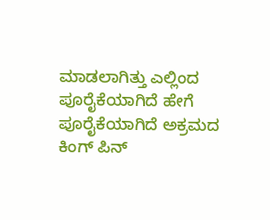ಮಾಡಲಾಗಿತ್ತು ಎಲ್ಲಿಂದ ಪೂರೈಕೆಯಾಗಿದೆ ಹೇಗೆ ಪೂರೈಕೆಯಾಗಿದೆ ಅಕ್ರಮದ ಕಿಂಗ್ ಪಿನ್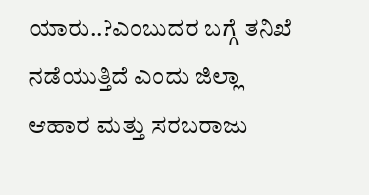ಯಾರು..?ಎಂಬುದರ ಬಗ್ಗೆ ತನಿಖೆ ನಡೆಯುತ್ತಿದೆ ಎಂದು ಜಿಲ್ಲಾ ಆಹಾರ ಮತ್ತು ಸರಬರಾಜು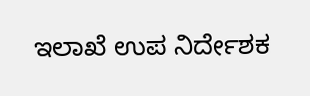ಇಲಾಖೆ ಉಪ ನಿರ್ದೇಶಕ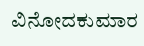ವಿನೋದಕುಮಾರ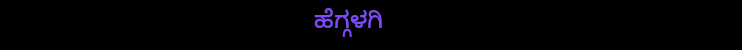ಹೆಗ್ಗಳಗಿ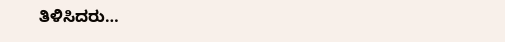ತಿಳಿಸಿದರು…